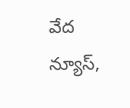వేద న్యూస్,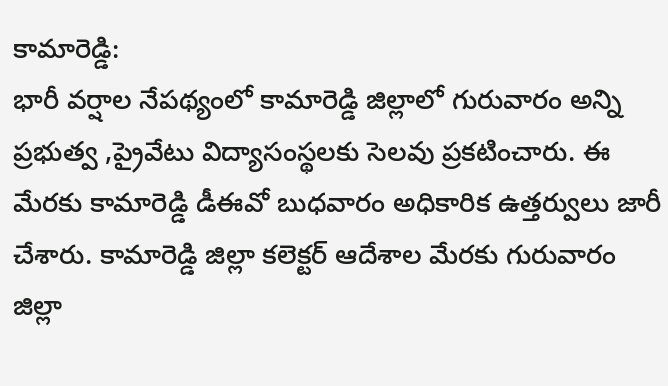కామారెడ్డి:
భారీ వర్షాల నేపథ్యంలో కామారెడ్డి జిల్లాలో గురువారం అన్ని ప్రభుత్వ ,ప్రైవేటు విద్యాసంస్థలకు సెలవు ప్రకటించారు. ఈ మేరకు కామారెడ్డి డీఈవో బుధవారం అధికారిక ఉత్తర్వులు జారీ చేశారు. కామారెడ్డి జిల్లా కలెక్టర్ ఆదేశాల మేరకు గురువారం జిల్లా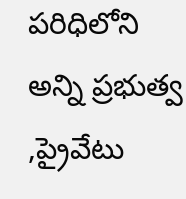పరిధిలోని అన్ని ప్రభుత్వ ,ప్రైవేటు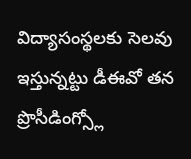విద్యాసంస్థలకు సెలవు ఇస్తున్నట్టు డీఈవో తన ప్రొసీడింగ్స్లో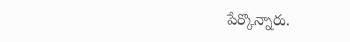పేర్కొన్నారు.